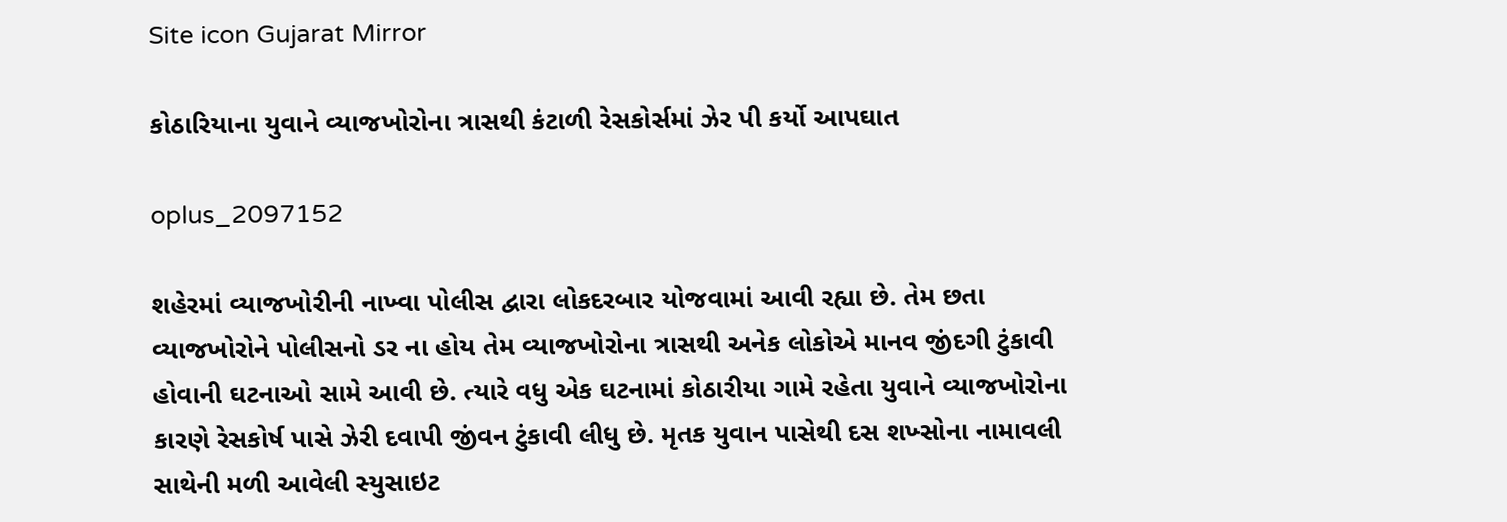Site icon Gujarat Mirror

કોઠારિયાના યુવાને વ્યાજખોરોના ત્રાસથી કંટાળી રેસકોર્સમાં ઝેર પી કર્યો આપઘાત

oplus_2097152

શહેરમાં વ્યાજખોરીની નાખ્વા પોલીસ દ્વારા લોકદરબાર યોજવામાં આવી રહ્યા છે. તેમ છતા વ્યાજખોરોને પોલીસનો ડર ના હોય તેમ વ્યાજખોરોના ત્રાસથી અનેક લોકોએ માનવ જીંદગી ટુંકાવી હોવાની ઘટનાઓ સામે આવી છે. ત્યારે વધુ એક ઘટનામાં કોઠારીયા ગામે રહેતા યુવાને વ્યાજખોરોના કારણે રેસકોર્ષ પાસે ઝેરી દવાપી જીંવન ટુંકાવી લીધુ છે. મૃતક યુવાન પાસેથી દસ શખ્સોના નામાવલી સાથેની મળી આવેલી સ્યુસાઇટ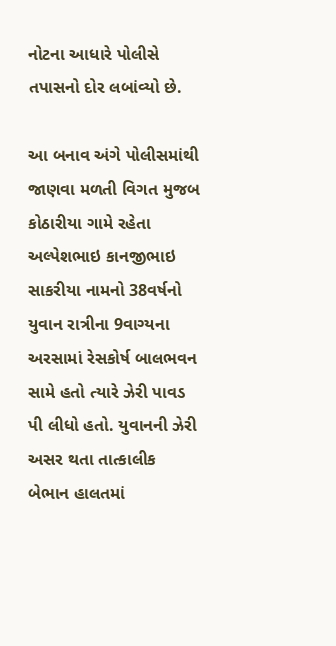નોટના આધારે પોલીસે તપાસનો દોર લબાંવ્યો છે.

આ બનાવ અંગે પોલીસમાંથી જાણવા મળતી વિગત મુજબ કોઠારીયા ગામે રહેતા અલ્પેશભાઇ કાનજીભાઇ સાકરીયા નામનો 38વર્ષનો યુવાન રાત્રીના 9વાગ્યના અરસામાં રેસકોર્ષ બાલભવન સામે હતો ત્યારે ઝેરી પાવડ પી લીધો હતો. યુવાનની ઝેરી અસર થતા તાત્કાલીક બેભાન હાલતમાં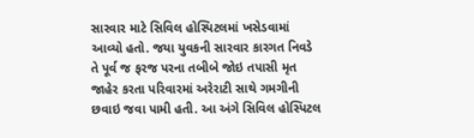સારવાર માટે સિવિલ હોસ્પિટલમાં ખસેડવામાં આવ્યો હતો. જયા યુવકની સારવાર કારગત નિવડે તે પૂર્વ જ ફરજ પરના તબીબે જોઇ તપાસી મૃત જાહેર કરતા પરિવારમાં અરેરાટી સાથે ગમગીની છવાઇ જવા પામી હતી. આ અંગે સિવિલ હોસ્પિટલ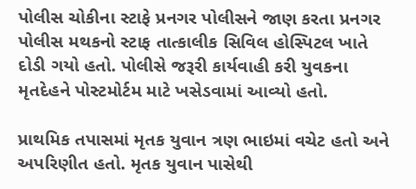પોલીસ ચોકીના સ્ટાફે પ્રનગર પોલીસને જાણ કરતા પ્રનગર પોલીસ મથકનો સ્ટાફ તાત્કાલીક સિવિલ હોસ્પિટલ ખાતે દોડી ગયો હતો. પોલીસે જરૂરી કાર્યવાહી કરી યુવકના મૃતદેહને પોસ્ટમોર્ટમ માટે ખસેડવામાં આવ્યો હતો.

પ્રાથમિક તપાસમાં મૃતક યુવાન ત્રણ ભાઇમાં વચેટ હતો અને અપરિણીત હતો. મૃતક યુવાન પાસેથી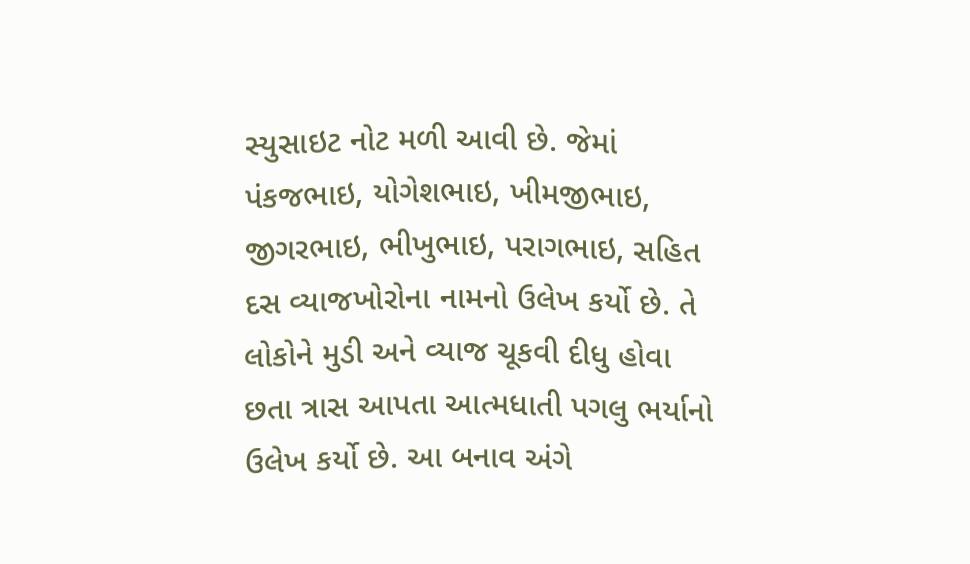સ્યુસાઇટ નોટ મળી આવી છે. જેમાં પંકજભાઇ, યોગેશભાઇ, ખીમજીભાઇ, જીગરભાઇ, ભીખુભાઇ, પરાગભાઇ, સહિત દસ વ્યાજખોરોના નામનો ઉલેખ કર્યો છે. તે લોકોને મુડી અને વ્યાજ ચૂકવી દીધુ હોવા છતા ત્રાસ આપતા આત્મધાતી પગલુ ભર્યાનો ઉલેખ કર્યો છે. આ બનાવ અંગે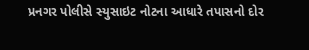પ્રનગર પોલીસે સ્યુસાઇટ નોટના આધારે તપાસનો દોર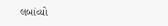લબાંવ્યો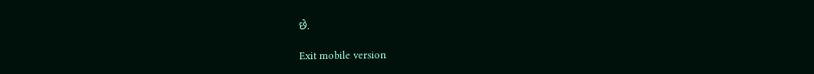છે.

Exit mobile version